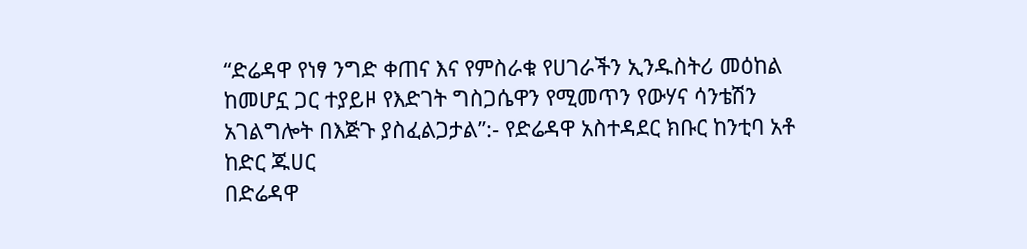“ድሬዳዋ የነፃ ንግድ ቀጠና እና የምስራቁ የሀገራችን ኢንዱስትሪ መዕከል ከመሆኗ ጋር ተያይዞ የእድገት ግስጋሴዋን የሚመጥን የውሃና ሳንቴሽን አገልግሎት በእጅጉ ያስፈልጋታል”:- የድሬዳዋ አስተዳደር ክቡር ከንቲባ አቶ ከድር ጁሀር
በድሬዳዋ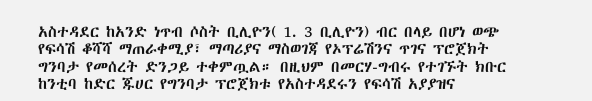አስተዳደር ከአንድ ነጥብ ሶስት ቢሊዮን( 1. 3 ቢሊዮን) ብር በላይ በሆነ ወጭ የፍሳሽ ቆሻሻ ማጠራቀሚያ፣ ማጣሪያና ማስወገጃ የኦፕሬሽንና ጥገና ፕሮጀክት ግንባታ የመሰረት ድንጋይ ተቀምጧል። በዚህም በመርሃ-ግብሩ የተገኙት ክቡር ከንቲባ ከድር ጁሀር የግንባታ ፕሮጀክቱ የአስተዳደሩን የፍሳሽ አያያዝና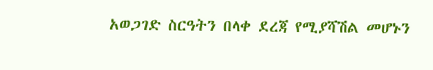አወጋገድ ስርዓትን በላቀ ደረጃ የሚያሻሽል መሆኑን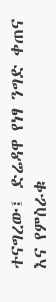ተናግረው፤ ድሬዳዋ የነፃ ንግድ ቀጠና እና የምስራቁ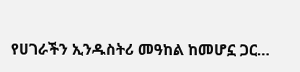የሀገራችን ኢንዱስትሪ መዓከል ከመሆኗ ጋር…